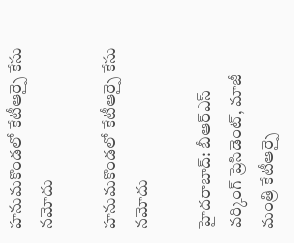హనుమకొండలో కేటీఆర్పై కేసు నమోదు

హనుమకొండలో కేటీఆర్పై కేసు నమోదు

హైదరాబాద్: బీఆర్ఎస్ వర్కింగ్ ప్రెసిడెంట్, మాజీ మంత్రి కేటీఆర్పై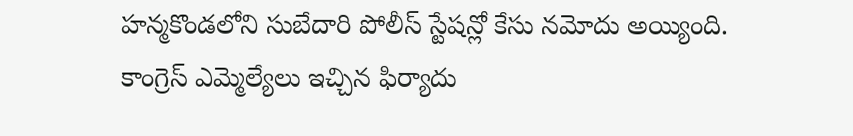హన్మకొండలోని సుబేదారి పోలీస్ స్టేషన్లో కేసు నమోదు అయ్యింది. కాంగ్రెస్ ఎమ్మెల్యేలు ఇచ్చిన ఫిర్యాదు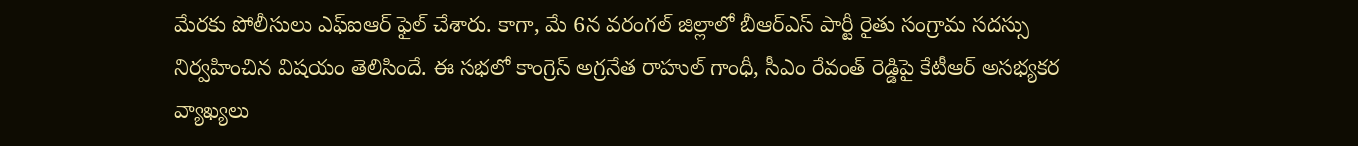మేరకు పోలీసులు ఎఫ్ఐఆర్ ఫైల్ చేశారు. కాగా, మే 6న వరంగల్ జిల్లాలో బీఆర్ఎస్ పార్టీ రైతు సంగ్రామ సదస్సు నిర్వహించిన విషయం తెలిసిందే. ఈ సభలో కాంగ్రెస్ అగ్రనేత రాహుల్ గాంధీ, సీఎం రేవంత్ రెడ్డిపై కేటీఆర్ అసభ్యకర వ్యాఖ్యలు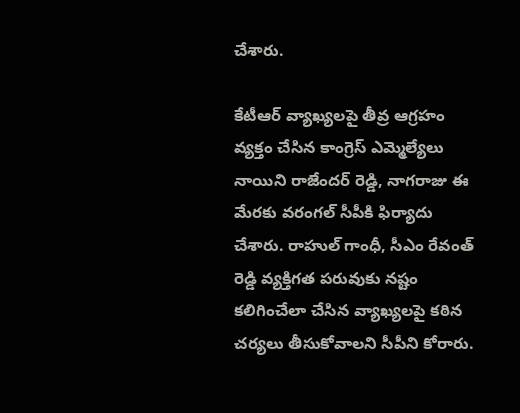చేశారు.

కేటీఆర్ వ్యాఖ్యలపై తీవ్ర ఆగ్రహం వ్యక్తం చేసిన కాంగ్రెస్ ఎమ్మెల్యేలు నాయిని రాజేందర్ రెడ్డి, నాగరాజు ఈ మేరకు వరంగల్ సీపీకి ఫిర్యాదు చేశారు. రాహుల్ గాంధీ, సీఎం రేవంత్ రెడ్డి వ్యక్తిగత పరువుకు నష్టం కలిగించేలా చేసిన వ్యాఖ్యలపై కఠిన చర్యలు తీసుకోవాలని సీపీని కోరారు.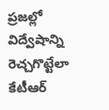ప్రజల్లో విద్వేషాన్ని రెచ్చగొట్టేలా కేటీఆర్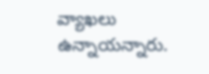వ్యాఖలు ఉన్నాయన్నారు.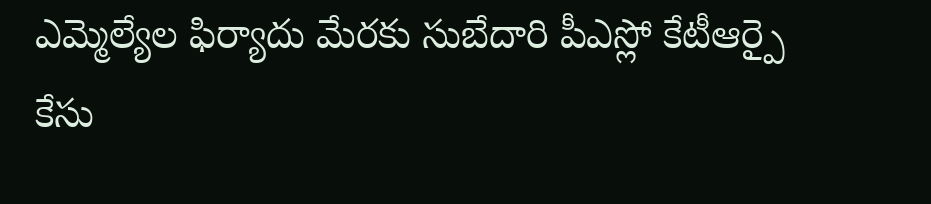ఎమ్మెల్యేల ఫిర్యాదు మేరకు సుబేదారి పీఎస్లో కేటీఆర్పై కేసు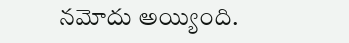నమోదు అయ్యింది.